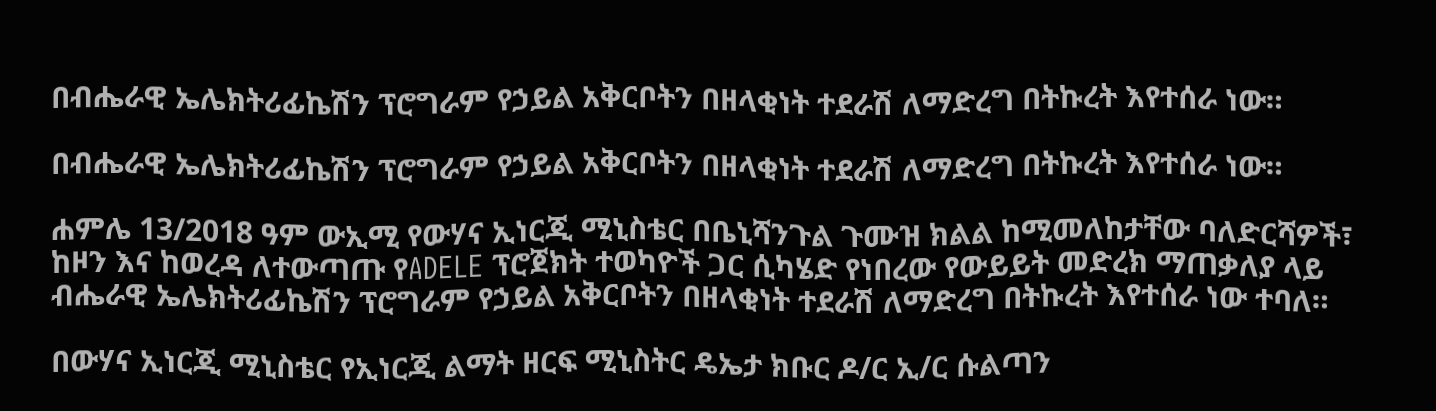በብሔራዊ ኤሌክትሪፊኬሽን ፕሮግራም የኃይል አቅርቦትን በዘላቂነት ተደራሽ ለማድረግ በትኩረት እየተሰራ ነው።

በብሔራዊ ኤሌክትሪፊኬሽን ፕሮግራም የኃይል አቅርቦትን በዘላቂነት ተደራሽ ለማድረግ በትኩረት እየተሰራ ነው።

ሐምሌ 13/2018 ዓም ውኢሚ የውሃና ኢነርጂ ሚኒስቴር በቤኒሻንጉል ጉሙዝ ክልል ከሚመለከታቸው ባለድርሻዎች፣ ከዞን እና ከወረዳ ለተውጣጡ የADELE ፕሮጀክት ተወካዮች ጋር ሲካሄድ የነበረው የውይይት መድረክ ማጠቃለያ ላይ ብሔራዊ ኤሌክትሪፊኬሽን ፕሮግራም የኃይል አቅርቦትን በዘላቂነት ተደራሽ ለማድረግ በትኩረት እየተሰራ ነው ተባለ።

በውሃና ኢነርጂ ሚኒስቴር የኢነርጂ ልማት ዘርፍ ሚኒስትር ዴኤታ ክቡር ዶ/ር ኢ/ር ሱልጣን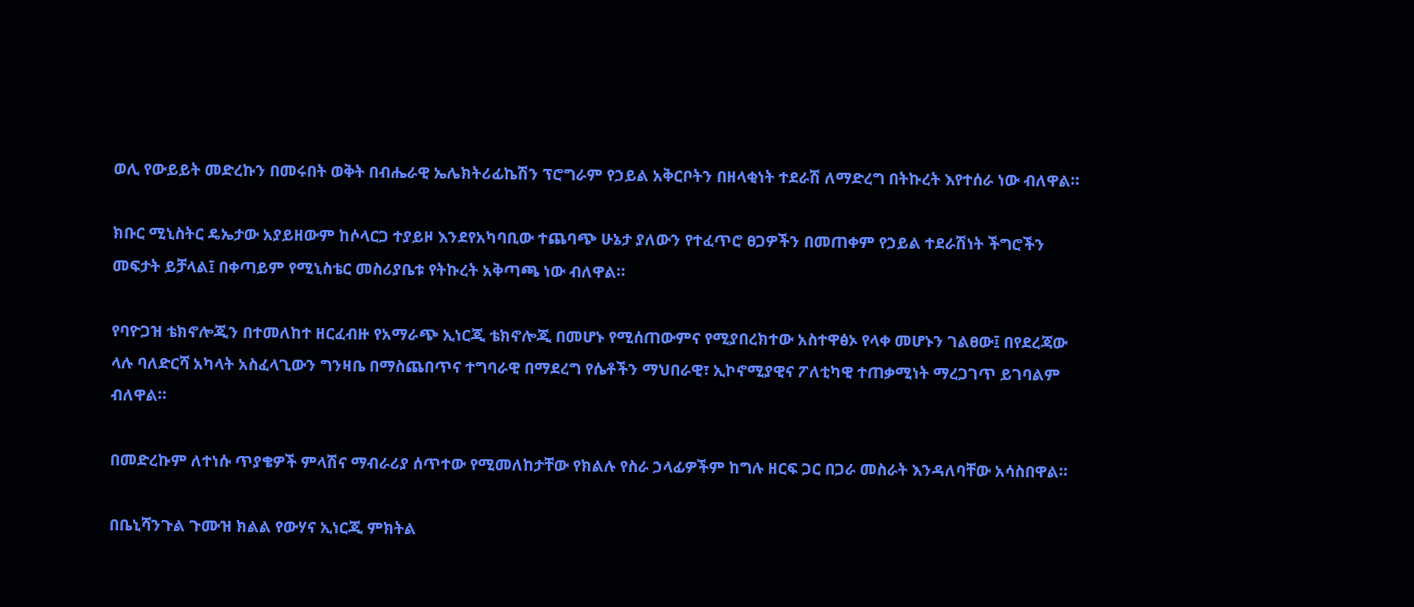ወሊ የውይይት መድረኩን በመሩበት ወቅት በብሔራዊ ኤሌክትሪፊኬሽን ፕሮግራም የኃይል አቅርቦትን በዘላቂነት ተደራሽ ለማድረግ በትኩረት እየተሰራ ነው ብለዋል።

ክቡር ሚኒስትር ዴኤታው አያይዘውም ከሶላርጋ ተያይዞ እንደየአካባቢው ተጨባጭ ሁኔታ ያለውን የተፈጥሮ ፀጋዎችን በመጠቀም የኃይል ተደራሽነት ችግሮችን መፍታት ይቻላል፤ በቀጣይም የሚኒስቴር መስሪያቤቱ የትኩረት አቅጣጫ ነው ብለዋል።

የባዮጋዝ ቴክኖሎጂን በተመለከተ ዘርፈብዙ የአማራጭ ኢነርጂ ቴክኖሎጂ በመሆኑ የሚሰጠውምና የሚያበረክተው አስተዋፅኦ የላቀ መሆኑን ገልፀው፤ በየደረጃው ላሉ ባለድርሻ አካላት አስፈላጊውን ግንዛቤ በማስጨበጥና ተግባራዊ በማደረግ የሴቶችን ማህበራዊ፣ ኢኮኖሚያዊና ፖለቲካዊ ተጠቃሚነት ማረጋገጥ ይገባልም ብለዋል።

በመድረኩም ለተነሱ ጥያቄዎች ምላሽና ማብራሪያ ሰጥተው የሚመለከታቸው የክልሉ የስራ ኃላፊዎችም ከግሉ ዘርፍ ጋር በጋራ መስራት እንዳለባቸው አሳስበዋል።

በቤኒሻንጉል ጉሙዝ ክልል የውሃና ኢነርጂ ምክትል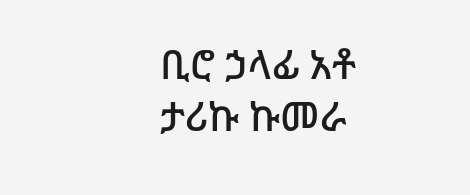ቢሮ ኃላፊ አቶ ታሪኩ ኩመራ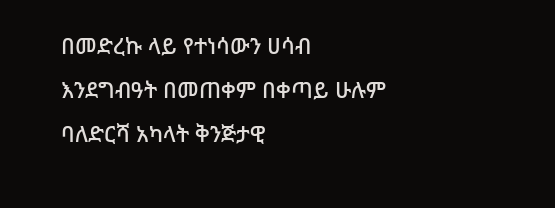በመድረኩ ላይ የተነሳውን ሀሳብ እንደግብዓት በመጠቀም በቀጣይ ሁሉም ባለድርሻ አካላት ቅንጅታዊ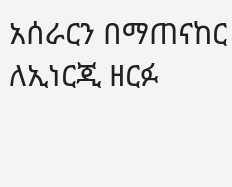አሰራርን በማጠናከር ለኢነርጂ ዘርፉ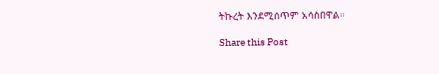ትኩረት እንደሚሰጥም አሳስበዋል።

Share this Post